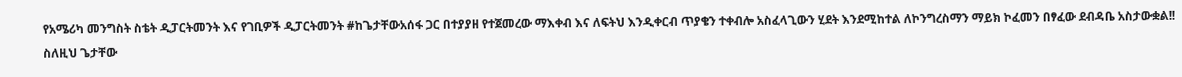የአሜሪካ መንግስት ስቴት ዲፓርትመንት እና የገቢዎች ዲፓርትመንት #ከጌታቸውአሰፋ ጋር በተያያዘ የተጀመረው ማእቀብ እና ለፍትህ እንዲቀርብ ጥያቄን ተቀብሎ አስፈላጊውን ሂደት እንደሚከተል ለኮንግረስማን ማይክ ኮፈመን በፃፈው ደብዳቤ አስታውቋል!! ስለዚህ ጌታቸው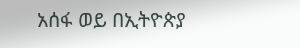አሰፋ ወይ በኢትዮጵያ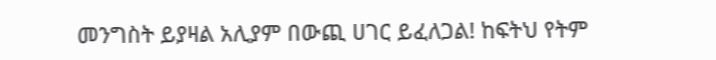መንግስት ይያዛል አሊያም በውጪ ሀገር ይፈለጋል! ከፍትህ የትም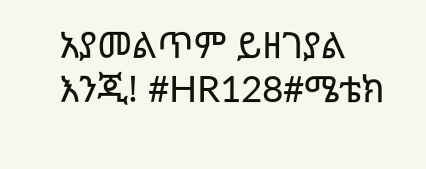አያመልጥም ይዘገያል እንጂ! #HR128#ሜቴክ